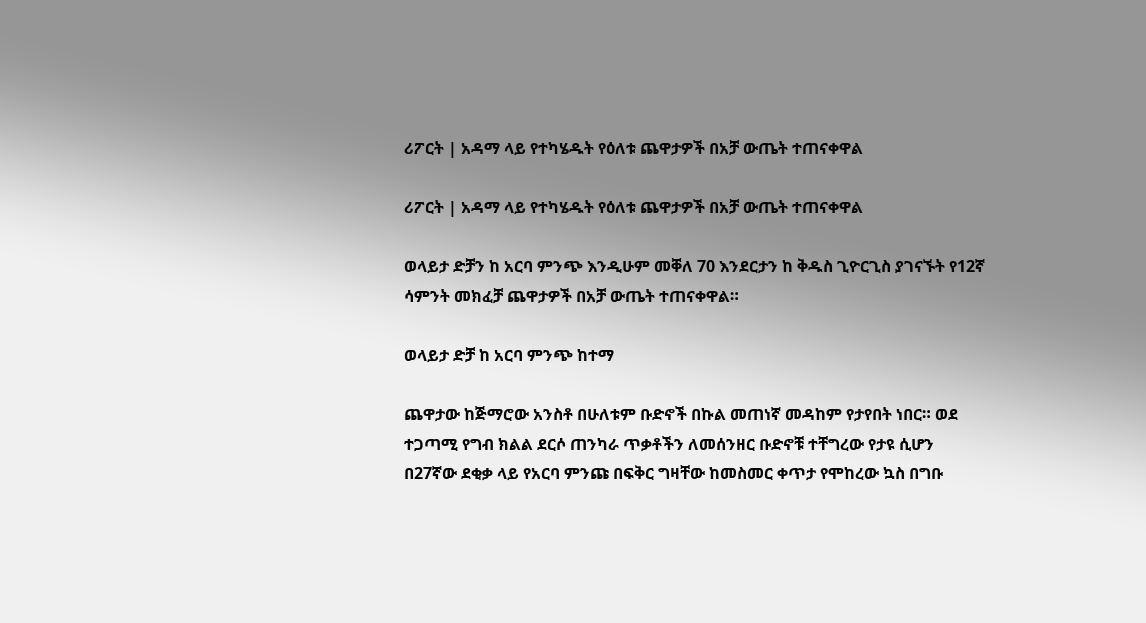ሪፖርት | አዳማ ላይ የተካሄዱት የዕለቱ ጨዋታዎች በአቻ ውጤት ተጠናቀዋል

ሪፖርት | አዳማ ላይ የተካሄዱት የዕለቱ ጨዋታዎች በአቻ ውጤት ተጠናቀዋል

ወላይታ ድቻን ከ አርባ ምንጭ እንዲሁም መቐለ 70 እንደርታን ከ ቅዱስ ጊዮርጊስ ያገናኙት የ12ኛ ሳምንት መክፈቻ ጨዋታዎች በአቻ ውጤት ተጠናቀዋል።

ወላይታ ድቻ ከ አርባ ምንጭ ከተማ

ጨዋታው ከጅማሮው አንስቶ በሁለቱም ቡድኖች በኩል መጠነኛ መዳከም የታየበት ነበር። ወደ ተጋጣሚ የግብ ክልል ደርሶ ጠንካራ ጥቃቶችን ለመሰንዘር ቡድኖቹ ተቸግረው የታዩ ሲሆን በ27ኛው ደቂቃ ላይ የአርባ ምንጩ በፍቅር ግዛቸው ከመስመር ቀጥታ የሞከረው ኳስ በግቡ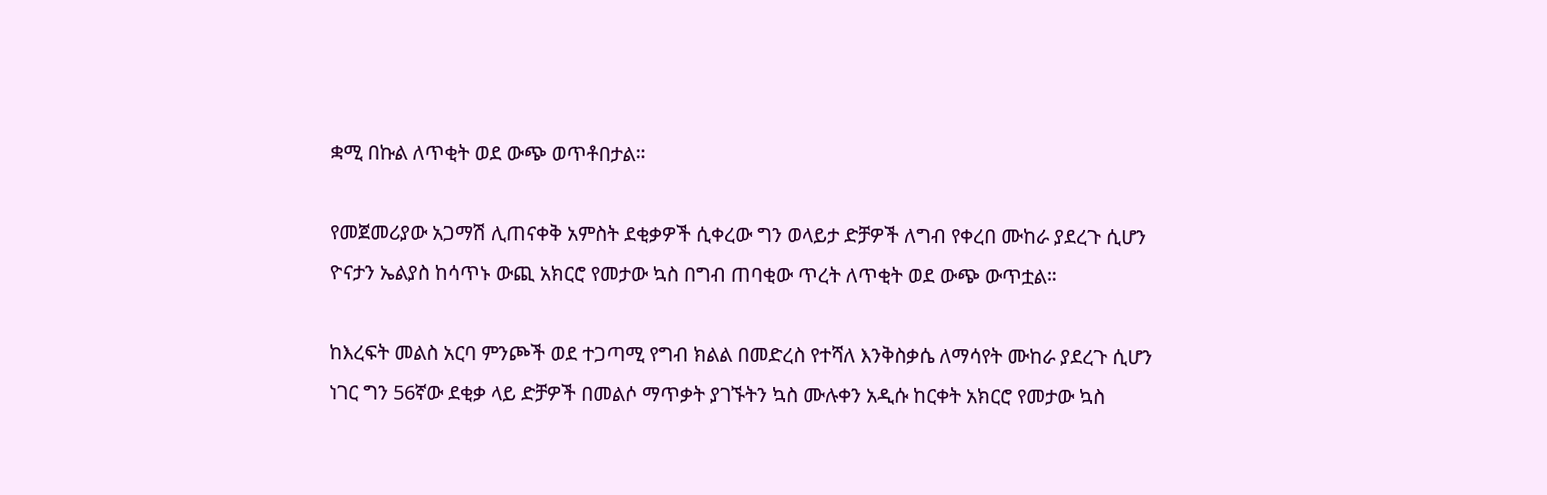ቋሚ በኩል ለጥቂት ወደ ውጭ ወጥቶበታል።

የመጀመሪያው አጋማሽ ሊጠናቀቅ አምስት ደቂቃዎች ሲቀረው ግን ወላይታ ድቻዎች ለግብ የቀረበ ሙከራ ያደረጉ ሲሆን ዮናታን ኤልያስ ከሳጥኑ ውጪ አክርሮ የመታው ኳስ በግብ ጠባቂው ጥረት ለጥቂት ወደ ውጭ ውጥቷል።

ከእረፍት መልስ አርባ ምንጮች ወደ ተጋጣሚ የግብ ክልል በመድረስ የተሻለ እንቅስቃሴ ለማሳየት ሙከራ ያደረጉ ሲሆን ነገር ግን 56ኛው ደቂቃ ላይ ድቻዎች በመልሶ ማጥቃት ያገኙትን ኳስ ሙሉቀን አዲሱ ከርቀት አክርሮ የመታው ኳስ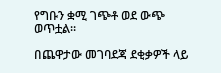የግቡን ቋሚ ገጭቶ ወደ ውጭ ወጥቷል።

በጨዋታው መገባደጃ ደቂቃዎች ላይ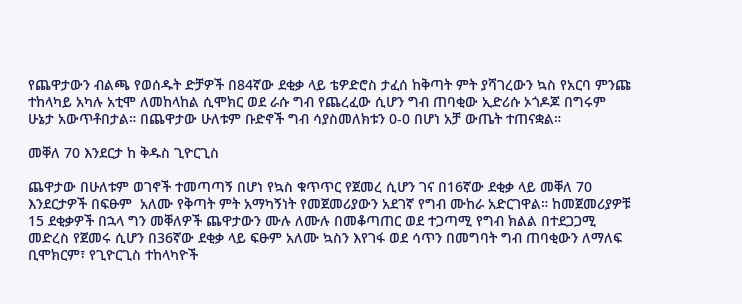የጨዋታውን ብልጫ የወሰዱት ድቻዎች በ84ኛው ደቂቃ ላይ ቴዎድሮስ ታፈሰ ከቅጣት ምት ያሻገረውን ኳስ የአርባ ምንጩ ተከላካይ አካሉ አቲሞ ለመከላከል ሲሞክር ወደ ራሱ ግብ የጨረፈው ሲሆን ግብ ጠባቂው ኢድሪሱ ኦጎዶጆ በግሩም ሁኔታ አውጥቶበታል። በጨዋታው ሁለቱም ቡድኖች ግብ ሳያስመለክቱን 0-0 በሆነ አቻ ውጤት ተጠናቋል።

መቐለ 70 እንደርታ ከ ቅዱስ ጊዮርጊስ

ጨዋታው በሁለቱም ወገኖች ተመጣጣኝ በሆነ የኳስ ቁጥጥር የጀመረ ሲሆን ገና በ16ኛው ደቂቃ ላይ መቐለ 70 እንደርታዎች በፍፁም  አለሙ የቅጣት ምት አማካኝነት የመጀመሪያውን አደገኛ የግብ ሙከራ አድርገዋል። ከመጀመሪያዎቹ 15 ደቂቃዎች በኋላ ግን መቐለዎች ጨዋታውን ሙሉ ለሙሉ በመቆጣጠር ወደ ተጋጣሚ የግብ ክልል በተደጋጋሚ መድረስ የጀመሩ ሲሆን በ36ኛው ደቂቃ ላይ ፍፁም አለሙ ኳስን እየገፋ ወደ ሳጥን በመግባት ግብ ጠባቂውን ለማለፍ ቢሞክርም፣ የጊዮርጊስ ተከላካዮች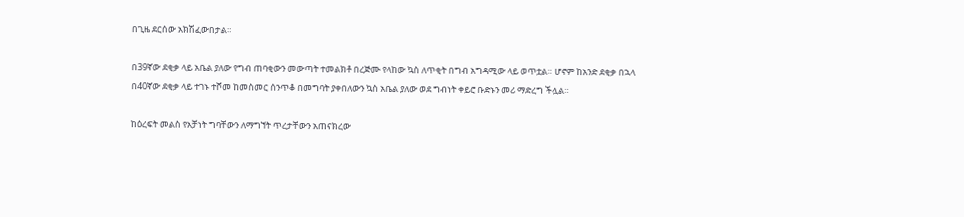በጊዜ ደርሰው አክሽፈውበታል።

በ39ኛው ደቂቃ ላይ አቤል ያለው የግብ ጠባቂውን መውጣት ተመልክቶ በረጅሙ የላከው ኳስ ለጥቂት በግብ አግዳሚው ላይ ወጥቷል። ሆኖም ከአንድ ደቂቃ በኋላ በ40ኛው ደቂቃ ላይ ተገኑ ተሾመ ከመስመር ሰንጥቆ በመግባት ያቀበለውን ኳስ አቤል ያለው ወደ ግብነት ቀይሮ ቡድኑን መሪ ማድረግ ችሏል።

ከዕረፍት መልስ የአቻነት ግባቸውን ለማግኘት ጥረታቸውን አጠናክረው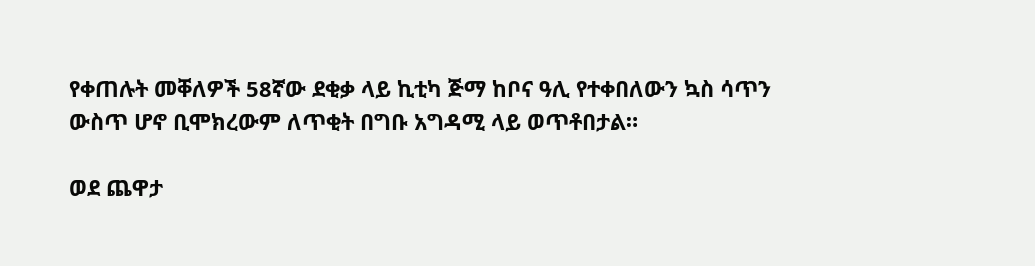የቀጠሉት መቐለዎች 58ኛው ደቂቃ ላይ ኪቲካ ጅማ ከቦና ዓሊ የተቀበለውን ኳስ ሳጥን ውስጥ ሆኖ ቢሞክረውም ለጥቂት በግቡ አግዳሚ ላይ ወጥቶበታል።

ወደ ጨዋታ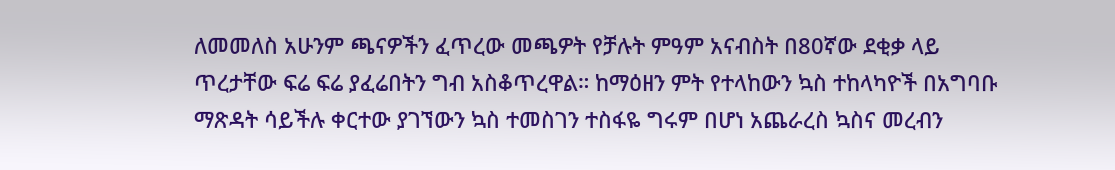ለመመለስ አሁንም ጫናዎችን ፈጥረው መጫዎት የቻሉት ምዓም አናብስት በ80ኛው ደቂቃ ላይ ጥረታቸው ፍሬ ፍሬ ያፈሬበትን ግብ አስቆጥረዋል። ከማዕዘን ምት የተላከውን ኳስ ተከላካዮች በአግባቡ ማጽዳት ሳይችሉ ቀርተው ያገኘውን ኳስ ተመስገን ተስፋዬ ግሩም በሆነ አጨራረስ ኳስና መረብን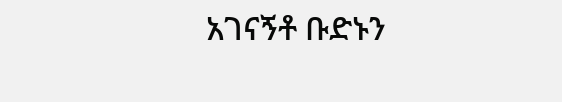አገናኝቶ ቡድኑን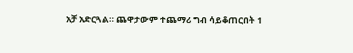አቻ አድርጓል። ጨዋታውም ተጨማሪ ግብ ሳይቆጠርበት 1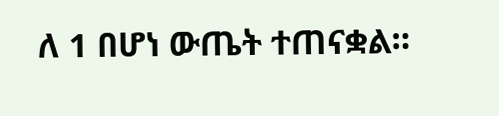ለ 1 በሆነ ውጤት ተጠናቋል።